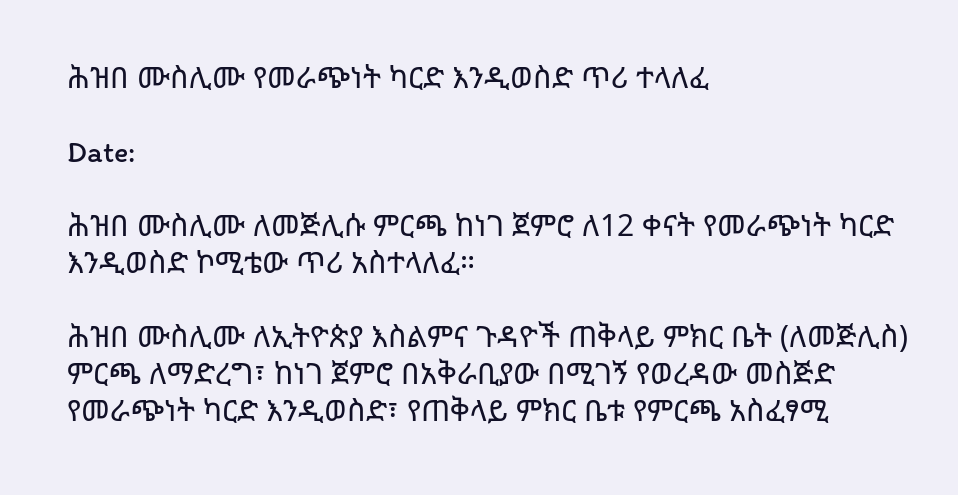ሕዝበ ሙስሊሙ የመራጭነት ካርድ እንዲወስድ ጥሪ ተላለፈ

Date:

ሕዝበ ሙስሊሙ ለመጅሊሱ ምርጫ ከነገ ጀምሮ ለ12 ቀናት የመራጭነት ካርድ እንዲወስድ ኮሚቴው ጥሪ አስተላለፈ።

ሕዝበ ሙስሊሙ ለኢትዮጵያ እስልምና ጉዳዮች ጠቅላይ ምክር ቤት (ለመጅሊስ) ምርጫ ለማድረግ፣ ከነገ ጀምሮ በአቅራቢያው በሚገኝ የወረዳው መስጅድ የመራጭነት ካርድ እንዲወስድ፣ የጠቅላይ ምክር ቤቱ የምርጫ አስፈፃሚ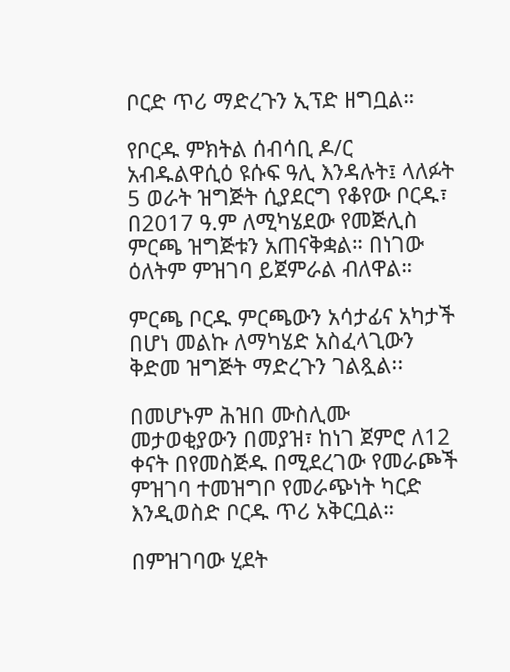ቦርድ ጥሪ ማድረጉን ኢፕድ ዘግቧል።

የቦርዱ ምክትል ሰብሳቢ ዶ/ር አብዱልዋሲዕ ዩሱፍ ዓሊ እንዳሉት፤ ላለፉት 5 ወራት ዝግጅት ሲያደርግ የቆየው ቦርዱ፣ በ2017 ዓ.ም ለሚካሄደው የመጅሊስ ምርጫ ዝግጅቱን አጠናቅቋል። በነገው ዕለትም ምዝገባ ይጀምራል ብለዋል።

ምርጫ ቦርዱ ምርጫውን አሳታፊና አካታች በሆነ መልኩ ለማካሄድ አስፈላጊውን ቅድመ ዝግጅት ማድረጉን ገልጿል፡፡

በመሆኑም ሕዝበ ሙስሊሙ መታወቂያውን በመያዝ፣ ከነገ ጀምሮ ለ12 ቀናት በየመስጅዱ በሚደረገው የመራጮች ምዝገባ ተመዝግቦ የመራጭነት ካርድ እንዲወስድ ቦርዱ ጥሪ አቅርቧል።

በምዝገባው ሂደት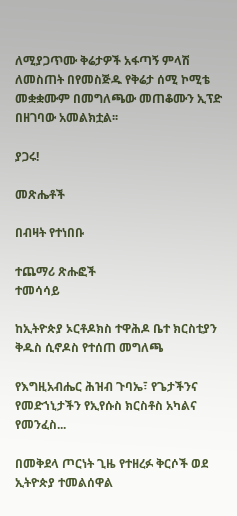ለሚያጋጥሙ ቅሬታዎች አፋጣኝ ምላሽ ለመስጠት በየመስጅዱ የቅሬታ ሰሚ ኮሚቴ መቋቋሙም በመግለጫው መጠቆሙን ኢፕድ በዘገባው አመልክቷል፡፡

ያጋሩ!

መጽሔቶች

በብዛት የተነበቡ

ተጨማሪ ጽሑፎች
ተመሳሳይ

ከኢትዮጵያ ኦርቶዶክስ ተዋሕዶ ቤተ ክርስቲያን ቅዱስ ሲኖዶስ የተሰጠ መግለጫ

የእግዚአብሔር ሕዝብ ጉባኤ፣ የጌታችንና የመድኀኒታችን የኢየሱስ ክርስቶስ አካልና የመንፈስ...

በመቅደላ ጦርነት ጊዜ የተዘረፉ ቅርሶች ወደ ኢትዮጵያ ተመልሰዋል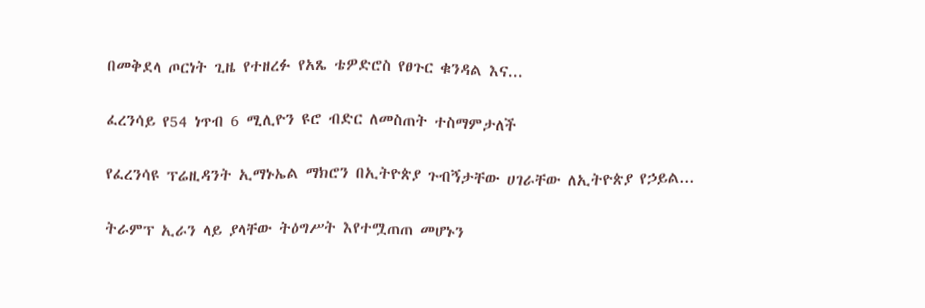በመቅደላ ጦርነት ጊዜ የተዘረፉ የአጼ ቴዎድሮስ የፀጉር ቁንዳል እና...

ፈረንሳይ የ54 ነጥብ 6 ሚሊዮን ዩሮ ብድር ለመስጠት ተስማምታለች

የፈረንሳዩ ፕሬዚዳንት ኢማኑኤል ማክሮን በኢትዮጵያ ጉብኝታቸው ሀገራቸው ለኢትዮጵያ የኃይል...

ትራምፕ ኢራን ላይ ያላቸው ትዕግሥት እየተሟጠጠ መሆኑን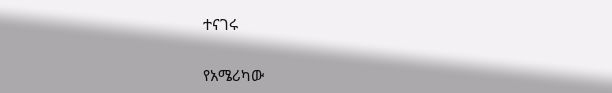ተናገሩ

የአሜሪካው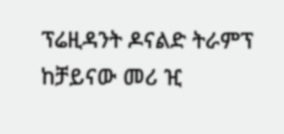ፕሬዚዳንት ዶናልድ ትራምፕ ከቻይናው መሪ ዢ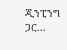ጂንፒንግ ጋር...